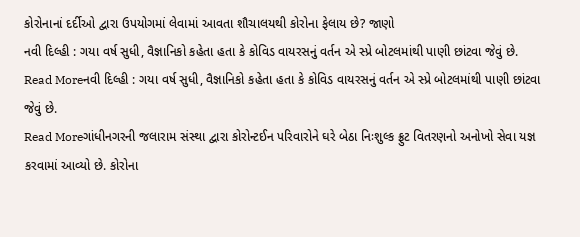કોરોનાનાં દર્દીઓ દ્વારા ઉપયોગમાં લેવામાં આવતા શૌચાલયથી કોરોના ફેલાય છે? જાણો
નવી દિલ્હી : ગયા વર્ષ સુધી, વૈજ્ઞાનિકો કહેતા હતા કે કોવિડ વાયરસનું વર્તન એ સ્પ્રે બોટલમાંથી પાણી છાંટવા જેવું છે.
Read Moreનવી દિલ્હી : ગયા વર્ષ સુધી, વૈજ્ઞાનિકો કહેતા હતા કે કોવિડ વાયરસનું વર્તન એ સ્પ્રે બોટલમાંથી પાણી છાંટવા જેવું છે.
Read Moreગાંધીનગરની જલારામ સંસ્થા દ્વારા કોરોન્ટઈન પરિવારોને ઘરે બેઠા નિઃશુલ્ક ફ્રુટ વિતરણનો અનોખો સેવા યજ્ઞ કરવામાં આવ્યો છે. કોરોના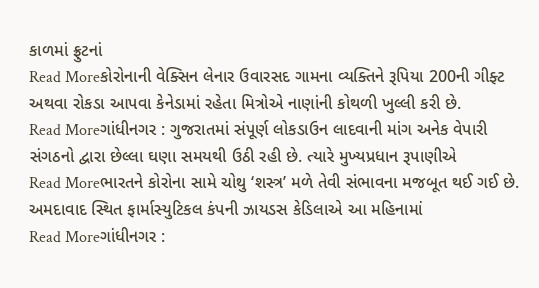કાળમાં ફ્રુટનાં
Read Moreકોરોનાની વેક્સિન લેનાર ઉવારસદ ગામના વ્યક્તિને રૂપિયા 200ની ગીફ્ટ અથવા રોકડા આપવા કેનેડામાં રહેતા મિત્રોએ નાણાંની કોથળી ખુલ્લી કરી છે.
Read Moreગાંધીનગર : ગુજરાતમાં સંપૂર્ણ લોકડાઉન લાદવાની માંગ અનેક વેપારી સંગઠનો દ્વારા છેલ્લા ઘણા સમયથી ઉઠી રહી છે. ત્યારે મુખ્યપ્રધાન રૂપાણીએ
Read Moreભારતને કોરોના સામે ચોથુ ‘શસ્ત્ર’ મળે તેવી સંભાવના મજબૂત થઈ ગઈ છે. અમદાવાદ સ્થિત ફાર્માસ્યુટિકલ કંપની ઝાયડસ કેડિલાએ આ મહિનામાં
Read Moreગાંધીનગર :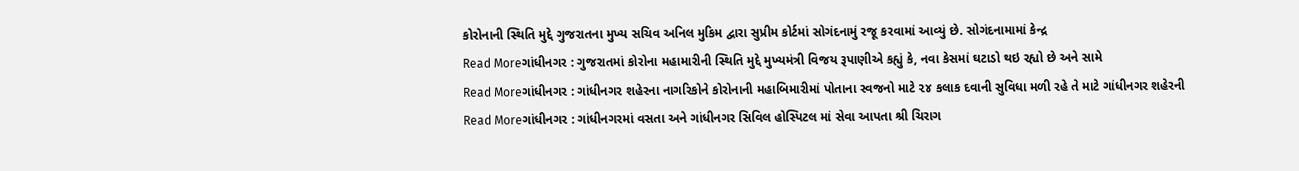કોરોનાની સ્થિતિ મુદ્દે ગુજરાતના મુખ્ય સચિવ અનિલ મુકિમ દ્વારા સુપ્રીમ કોર્ટમાં સોગંદનામું રજૂ કરવામાં આવ્યું છે. સોગંદનામામાં કેન્દ્ર
Read Moreગાંધીનગર : ગુજરાતમાં કોરોના મહામારીની સ્થિતિ મુદ્દે મુખ્યમંત્રી વિજય રૂપાણીએ કહ્યું કે, નવા કેસમાં ઘટાડો થઇ રહ્યો છે અને સામે
Read Moreગાંધીનગર : ગાંધીનગર શહેરના નાગરિકોને કોરોનાની મહાબિમારીમાં પોતાના સ્વજનો માટે ૨૪ કલાક દવાની સુવિધા મળી રહે તે માટે ગાંધીનગર શહેરની
Read Moreગાંધીનગર : ગાંધીનગરમાં વસતા અને ગાંધીનગર સિવિલ હોસ્પિટલ માં સેવા આપતા શ્રી ચિરાગ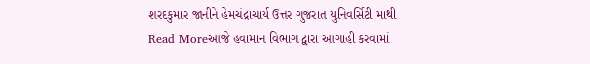શરદકુમાર જાનીને હેમચંદ્રાચાર્ય ઉત્તર ગુજરાત યુનિવર્સિટી માથી
Read Moreઆજે હવામાન વિભાગ દ્વારા આગાહી કરવામાં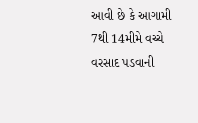આવી છે કે આગામી 7થી 14મીમે વચ્ચે વરસાદ પડવાની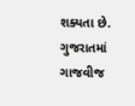શક્યતા છે. ગુજરાતમાં ગાજવીજ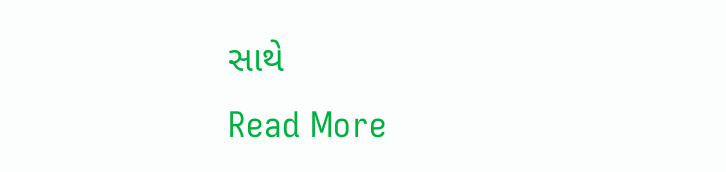સાથે
Read More